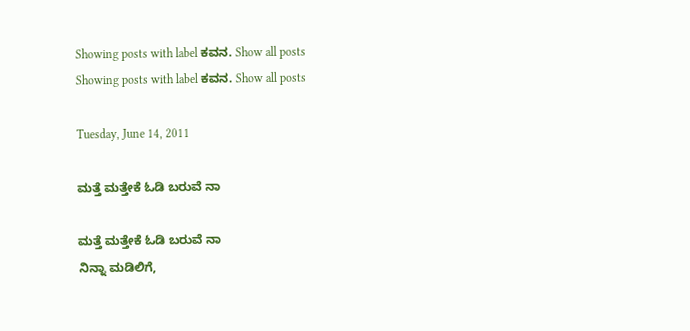Showing posts with label ಕವನ. Show all posts
Showing posts with label ಕವನ. Show all posts

Tuesday, June 14, 2011

ಮತ್ತೆ ಮತ್ತೇಕೆ ಓಡಿ ಬರುವೆ ನಾ

ಮತ್ತೆ ಮತ್ತೇಕೆ ಓಡಿ ಬರುವೆ ನಾ
ನಿನ್ನಾ ಮಡಿಲಿಗೆ,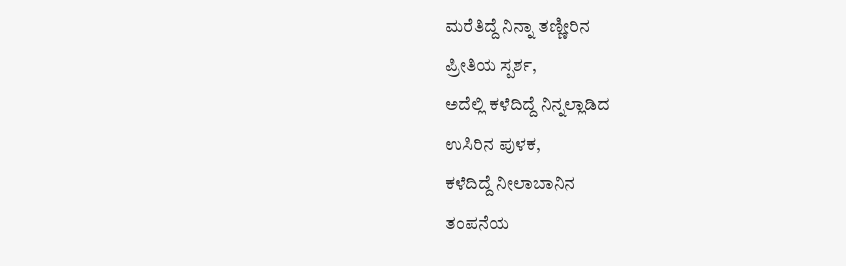ಮರೆತಿದ್ದೆ ನಿನ್ನಾ ತಣ್ಣೀರಿನ
ಪ್ರೀತಿಯ ಸ್ಪರ್ಶ,
ಅದೆಲ್ಲಿ ಕಳೆದಿದ್ದೆ ನಿನ್ನಲ್ಲಾಡಿದ
ಉಸಿರಿನ ಪುಳಕ,
ಕಳೆದಿದ್ದೆ ನೀಲಾಬಾನಿನ
ತಂಪನೆಯ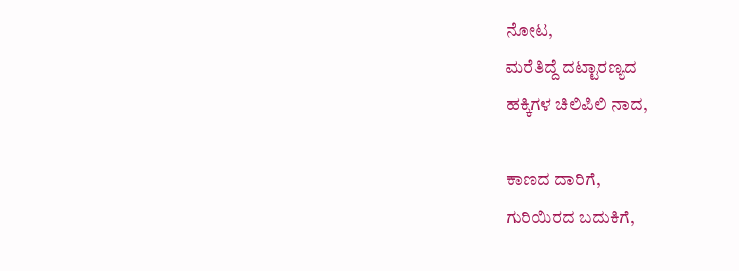ನೋಟ,
ಮರೆತಿದ್ದೆ ದಟ್ಟಾರಣ್ಯದ
ಹಕ್ಕಿಗಳ ಚಿಲಿಪಿಲಿ ನಾದ,

ಕಾಣದ ದಾರಿಗೆ,
ಗುರಿಯಿರದ ಬದುಕಿಗೆ,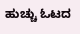ಹುಚ್ಚು ಓಟದ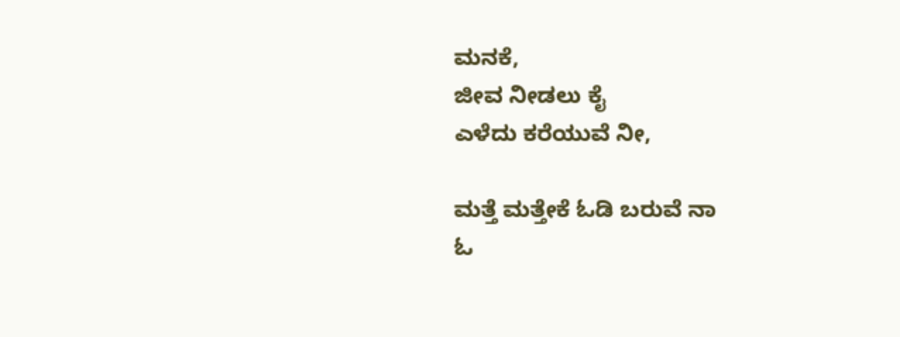ಮನಕೆ,
ಜೀವ ನೀಡಲು ಕೈ
ಎಳೆದು ಕರೆಯುವೆ ನೀ,

ಮತ್ತೆ ಮತ್ತೇಕೆ ಓಡಿ ಬರುವೆ ನಾ
ಓ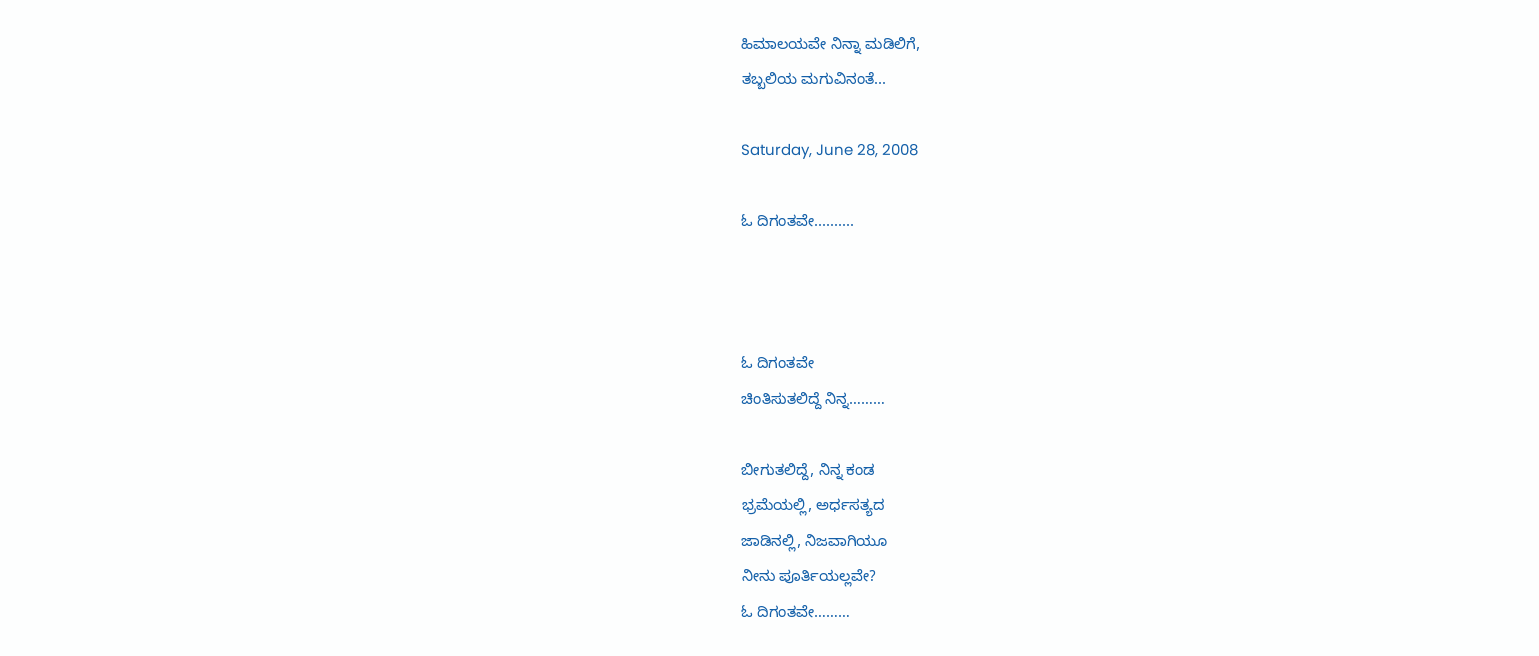ಹಿಮಾಲಯವೇ ನಿನ್ನಾ ಮಡಿಲಿಗೆ,
ತಬ್ಬಲಿಯ ಮಗುವಿನಂತೆ...

Saturday, June 28, 2008

ಓ ದಿಗಂತವೇ..........



ಓ ದಿಗಂತವೇ
ಚಿಂತಿಸುತಲಿದ್ದೆ ನಿನ್ನ………

ಬೀಗುತಲಿದ್ದೆ, ನಿನ್ನ ಕಂಡ
ಭ್ರಮೆಯಲ್ಲಿ, ಅರ್ಧಸತ್ಯದ
ಜಾಡಿನಲ್ಲಿ, ನಿಜವಾಗಿಯೂ
ನೀನು ಪೂರ್ತಿಯಲ್ಲವೇ?
ಓ ದಿಗಂತವೇ………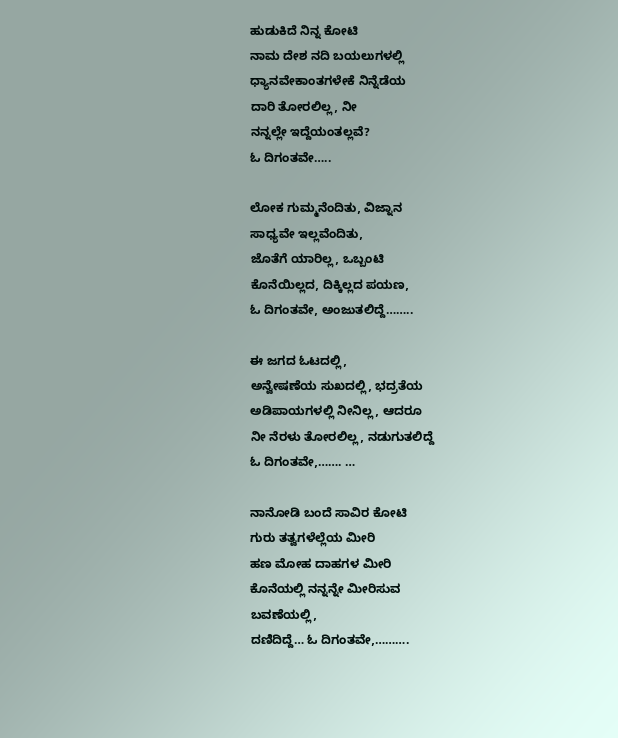ಹುಡುಕಿದೆ ನಿನ್ನ ಕೋಟಿ
ನಾಮ ದೇಶ ನದಿ ಬಯಲುಗಳಲ್ಲಿ
ಧ್ಯಾನವೇಕಾಂತಗಳೇಕೆ ನಿನ್ನೆಡೆಯ
ದಾರಿ ತೋರಲಿಲ್ಲ, ನೀ
ನನ್ನಲ್ಲೇ ಇದ್ದೆಯಂತಲ್ಲವೆ?
ಓ ದಿಗಂತವೇ…..

ಲೋಕ ಗುಮ್ಮನೆಂದಿತು, ವಿಜ್ನಾನ
ಸಾಧ್ಯವೇ ಇಲ್ಲವೆಂದಿತು,
ಜೊತೆಗೆ ಯಾರಿಲ್ಲ, ಒಬ್ಬಂಟಿ
ಕೊನೆಯಿಲ್ಲದ, ದಿಕ್ಕಿಲ್ಲದ ಪಯಣ,
ಓ ದಿಗಂತವೇ, ಅಂಜುತಲಿದ್ದೆ……..

ಈ ಜಗದ ಓಟದಲ್ಲಿ,
ಅನ್ವೇಷಣೆಯ ಸುಖದಲ್ಲಿ, ಭದ್ರತೆಯ
ಅಡಿಪಾಯಗಳಲ್ಲಿ ನೀನಿಲ್ಲ, ಆದರೂ
ನೀ ನೆರಳು ತೋರಲಿಲ್ಲ, ನಡುಗುತಲಿದ್ದೆ
ಓ ದಿಗಂತವೇ,……. …

ನಾನೋಡಿ ಬಂದೆ ಸಾವಿರ ಕೋಟಿ
ಗುರು ತತ್ವಗಳೆಲ್ಲೆಯ ಮೀರಿ
ಹಣ ಮೋಹ ದಾಹಗಳ ಮೀರಿ
ಕೊನೆಯಲ್ಲಿ ನನ್ನನ್ನೇ ಮೀರಿಸುವ
ಬವಣೆಯಲ್ಲಿ,
ದಣಿದಿದ್ದೆ… ಓ ದಿಗಂತವೇ,……….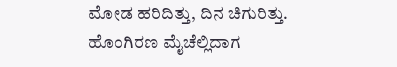ಮೋಡ ಹರಿದಿತ್ತು, ದಿನ ಚಿಗುರಿತ್ತು.
ಹೊಂಗಿರಣ ಮೈಚೆಲ್ಲಿದಾಗ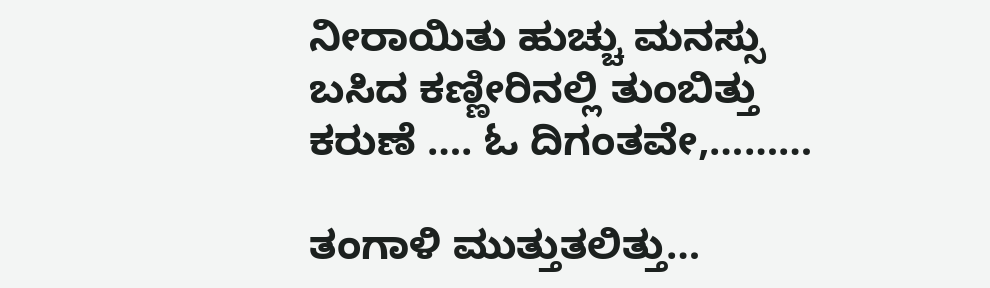ನೀರಾಯಿತು ಹುಚ್ಚು ಮನಸ್ಸು
ಬಸಿದ ಕಣ್ಣೀರಿನಲ್ಲಿ ತುಂಬಿತ್ತು
ಕರುಣೆ …. ಓ ದಿಗಂತವೇ,………

ತಂಗಾಳಿ ಮುತ್ತುತಲಿತ್ತು…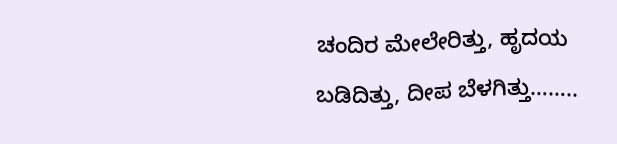ಚಂದಿರ ಮೇಲೇರಿತ್ತು, ಹೃದಯ
ಬಡಿದಿತ್ತು, ದೀಪ ಬೆಳಗಿತ್ತು……..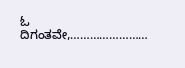ಓ ದಿಗಂತವೇ,……………………